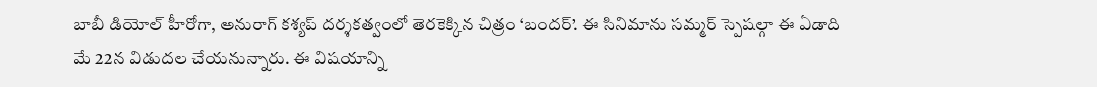బాబీ డియోల్ హీరోగా, అనురాగ్ కశ్యప్ దర్శకత్వంలో తెరకెక్కిన చిత్రం ‘బందర్’. ఈ సినిమాను సమ్మర్ స్పెషల్గా ఈ ఏడాది మే 22న విడుదల చేయనున్నారు. ఈ విషయాన్ని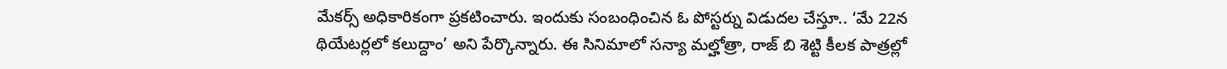మేకర్స్ అధికారికంగా ప్రకటించారు. ఇందుకు సంబంధించిన ఓ పోస్టర్ను విడుదల చేస్తూ.. ‘మే 22న థియేటర్లలో కలుద్దాం’ అని పేర్కొన్నారు. ఈ సినిమాలో సన్యా మల్హోత్రా, రాజ్ బి శెట్టి కీలక పాత్రల్లో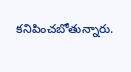కనిపించబోతున్నారు.